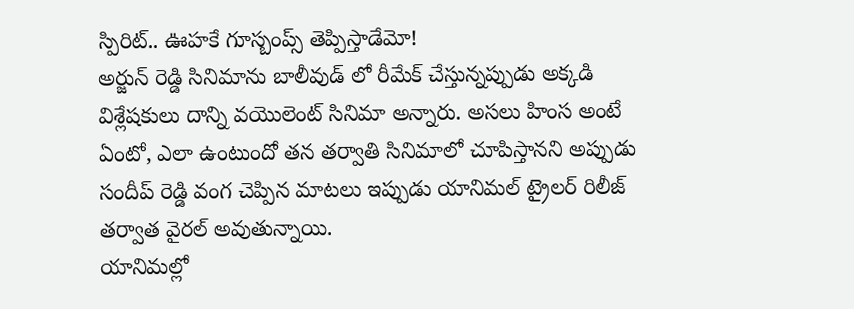స్పిరిట్.. ఊహకే గూస్బంప్స్ తెప్పిస్తాడేమో!
అర్జున్ రెడ్డి సినిమాను బాలీవుడ్ లో రీమేక్ చేస్తున్నప్పుడు అక్కడి విశ్లేషకులు దాన్ని వయొలెంట్ సినిమా అన్నారు. అసలు హింస అంటే ఏంటో, ఎలా ఉంటుందో తన తర్వాతి సినిమాలో చూపిస్తానని అప్పుడు సందీప్ రెడ్డి వంగ చెప్పిన మాటలు ఇప్పుడు యానిమల్ ట్రైలర్ రిలీజ్ తర్వాత వైరల్ అవుతున్నాయి.
యానిమల్లో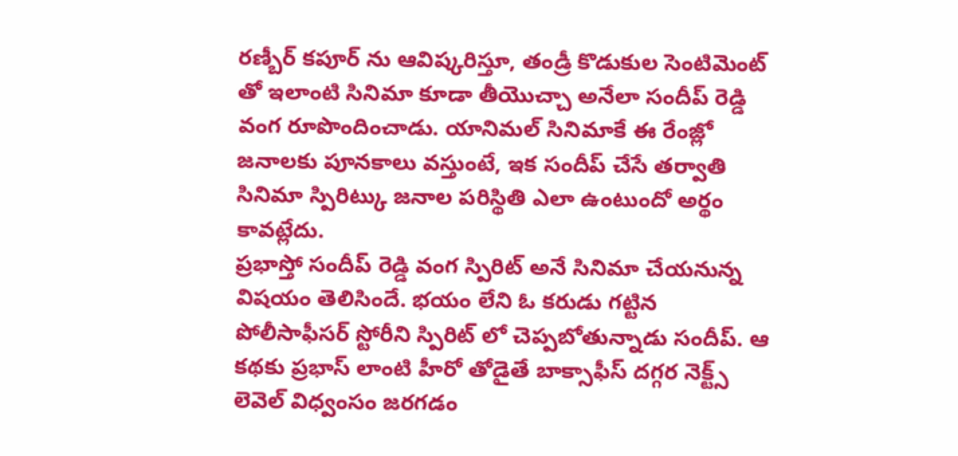రణ్బీర్ కపూర్ ను ఆవిష్కరిస్తూ, తండ్రీ కొడుకుల సెంటిమెంట్ తో ఇలాంటి సినిమా కూడా తీయొచ్చా అనేలా సందీప్ రెడ్డి వంగ రూపొందించాడు. యానిమల్ సినిమాకే ఈ రేంజ్లో జనాలకు పూనకాలు వస్తుంటే, ఇక సందీప్ చేసే తర్వాతి సినిమా స్పిరిట్కు జనాల పరిస్థితి ఎలా ఉంటుందో అర్థం కావట్లేదు.
ప్రభాస్తో సందీప్ రెడ్డి వంగ స్పిరిట్ అనే సినిమా చేయనున్న విషయం తెలిసిందే. భయం లేని ఓ కరుడు గట్టిన పోలీసాఫీసర్ స్టోరీని స్పిరిట్ లో చెప్పబోతున్నాడు సందీప్. ఆ కథకు ప్రభాస్ లాంటి హీరో తోడైతే బాక్సాఫీస్ దగ్గర నెక్ట్స్ లెవెల్ విధ్వంసం జరగడం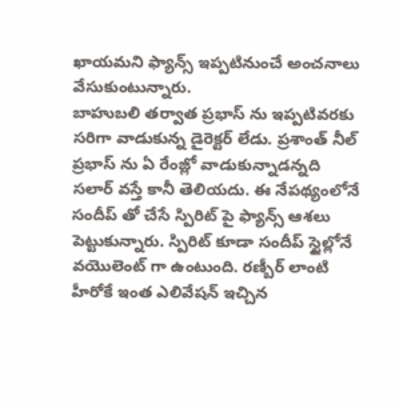ఖాయమని ఫ్యాన్స్ ఇప్పటినుంచే అంచనాలు వేసుకుంటున్నారు.
బాహుబలి తర్వాత ప్రభాస్ ను ఇప్పటివరకు సరిగా వాడుకున్న డైరెక్టర్ లేడు. ప్రశాంత్ నీల్ ప్రభాస్ ను ఏ రేంజ్లో వాడుకున్నాడన్నది సలార్ వస్తే కానీ తెలియదు. ఈ నేపథ్యంలోనే సందీప్ తో చేసే స్పిరిట్ పై ఫ్యాన్స్ ఆశలు పెట్టుకున్నారు. స్పిరిట్ కూడా సందీప్ స్టైల్లోనే వయొలెంట్ గా ఉంటుంది. రణ్బీర్ లాంటి హీరోకే ఇంత ఎలివేషన్ ఇచ్చిన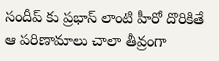సందీప్ కు ప్రభాస్ లాంటి హీరో దొరికితే ఆ పరిణామాలు చాలా తీవ్రంగా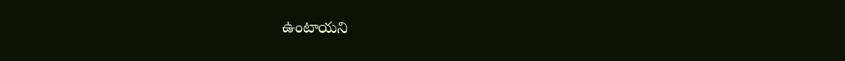ఉంటాయని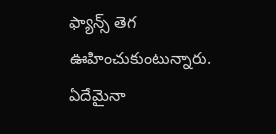ఫ్యాన్స్ తెగ ఊహించుకుంటున్నారు. ఏదేమైనా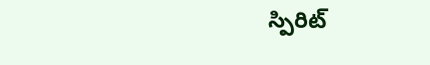స్పిరిట్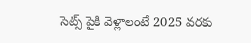సెట్స్ పైకి వెళ్లాలంటే 2025 వరకు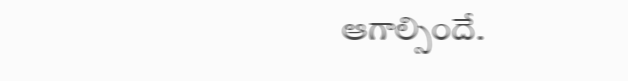ఆగాల్సిందే.